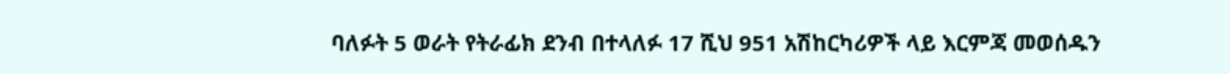ባለፉት 5 ወራት የትራፊክ ደንብ በተላለፉ 17 ሺህ 951 አሽከርካሪዎች ላይ እርምጃ መወሰዱን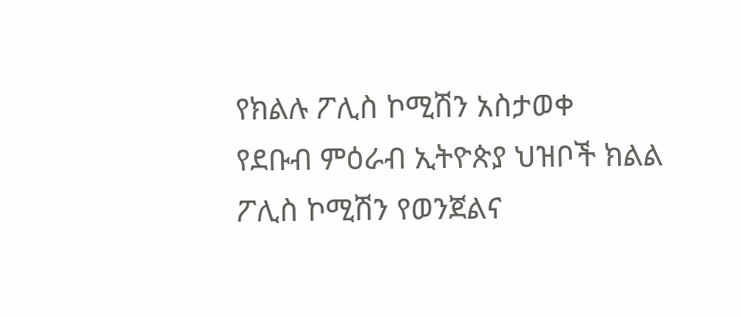የክልሉ ፖሊስ ኮሚሽን አስታወቀ
የደቡብ ምዕራብ ኢትዮጵያ ህዝቦች ክልል ፖሊስ ኮሚሽን የወንጀልና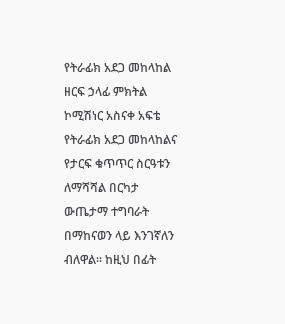የትራፊክ አደጋ መከላከል ዘርፍ ኃላፊ ምክትል ኮሚሽነር አስናቀ አፍቴ የትራፊክ አደጋ መከላከልና የታርፍ ቁጥጥር ስርዓቱን ለማሻሻል በርካታ ውጤታማ ተግባራት በማከናወን ላይ እንገኛለን ብለዋል። ከዚህ በፊት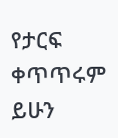የታርፍ ቀጥጥሩም ይሁን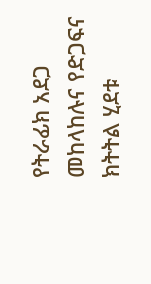የትራፊክ አደጋ መከላከሉና የድጋፍና ክትትል ሂደቱ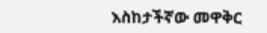እስከታችኛው መዋቅር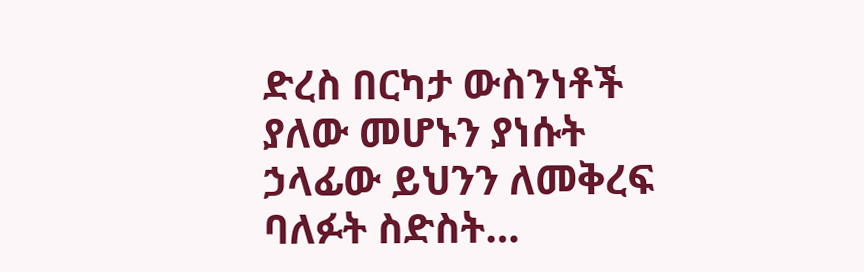ድረስ በርካታ ውስንነቶች ያለው መሆኑን ያነሱት ኃላፊው ይህንን ለመቅረፍ ባለፉት ስድስት…